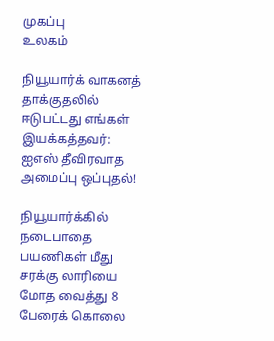முகப்பு
உலகம்

நியூயார்க் வாகனத் தாக்குதலில் ஈடுபட்டது எங்கள் இயக்கத்தவர்: ஐஎஸ் தீவிரவாத அமைப்பு ஒப்புதல்!

நியூயார்க்கில் நடைபாதை பயணிகள் மீது சரக்கு லாரியை மோத வைத்து 8 பேரைக் கொலை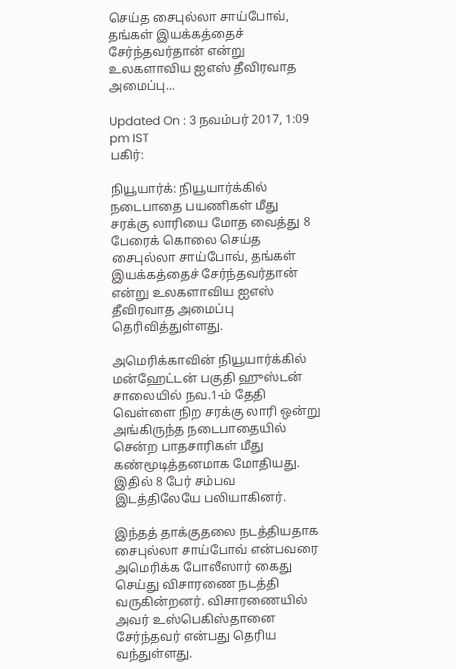செய்த சைபுல்லா சாய்போவ், தங்கள் இயக்கத்தைச் சேர்ந்தவர்தான் என்று உலகளாவிய ஐஎஸ் தீவிரவாத அமைப்பு...

Updated On : 3 நவம்பர் 2017, 1:09 pm IST
பகிர்:

நியூயார்க்: நியூயார்க்கில் நடைபாதை பயணிகள் மீது சரக்கு லாரியை மோத வைத்து 8 பேரைக் கொலை செய்த சைபுல்லா சாய்போவ், தங்கள் இயக்கத்தைச் சேர்ந்தவர்தான் என்று உலகளாவிய ஐஎஸ் தீவிரவாத அமைப்பு தெரிவித்துள்ளது.

அமெரிக்காவின் நியூயார்க்கில் மன்ஹேட்டன் பகுதி ஹுஸ்டன் சாலையில் நவ.1-ம் தேதி வெள்ளை நிற சரக்கு லாரி ஒன்று அங்கிருந்த நடைபாதையில் சென்ற பாதசாரிகள் மீது கண்மூடித்தனமாக மோதியது. இதில் 8 பேர் சம்பவ இடத்திலேயே பலியாகினர்.

இந்தத் தாக்குதலை நடத்தியதாக சைபுல்லா சாய்போவ் என்பவரை அமெரிக்க போலீஸார் கைது செய்து விசாரணை நடத்தி வருகின்றனர். விசாரணையில் அவர் உஸ்பெகிஸ்தானை சேர்ந்தவர் என்பது தெரிய வந்துள்ளது.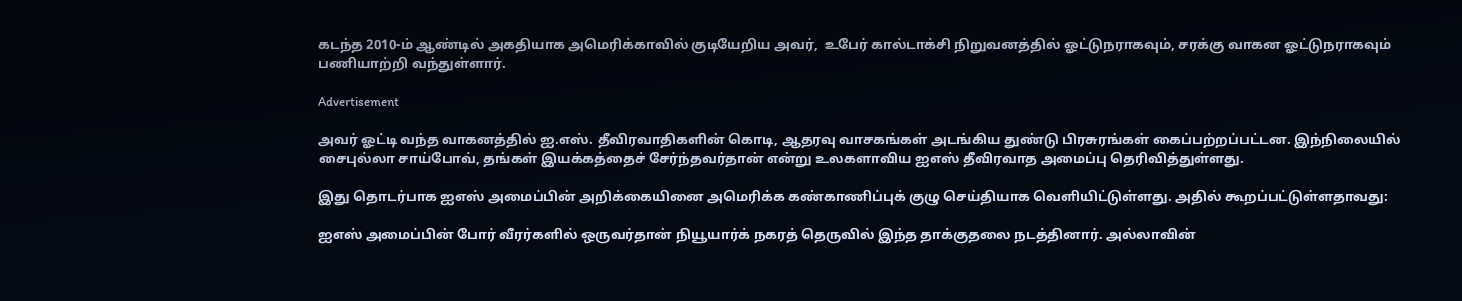கடந்த 2010-ம் ஆண்டில் அகதியாக அமெரிக்காவில் குடியேறிய அவர்,  உபேர் கால்டாக்சி நிறுவனத்தில் ஓட்டுநராகவும், சரக்கு வாகன ஓட்டுநராகவும் பணியாற்றி வந்துள்ளார்.

Advertisement

அவர் ஓட்டி வந்த வாகனத்தில் ஐ.எஸ். தீவிரவாதிகளின் கொடி, ஆதரவு வாசகங்கள் அடங்கிய துண்டு பிரசுரங்கள் கைப்பற்றப்பட்டன. இந்நிலையில் சைபுல்லா சாய்போவ், தங்கள் இயக்கத்தைச் சேர்ந்தவர்தான் என்று உலகளாவிய ஐஎஸ் தீவிரவாத அமைப்பு தெரிவித்துள்ளது.

இது தொடர்பாக ஐஎஸ் அமைப்பின் அறிக்கையினை அமெரிக்க கண்காணிப்புக் குழு செய்தியாக வெளியிட்டுள்ளது. அதில் கூறப்பட்டுள்ளதாவது:

ஐஎஸ் அமைப்பின் போர் வீரர்களில் ஒருவர்தான் நியூயார்க் நகரத் தெருவில் இந்த தாக்குதலை நடத்தினார். அல்லாவின்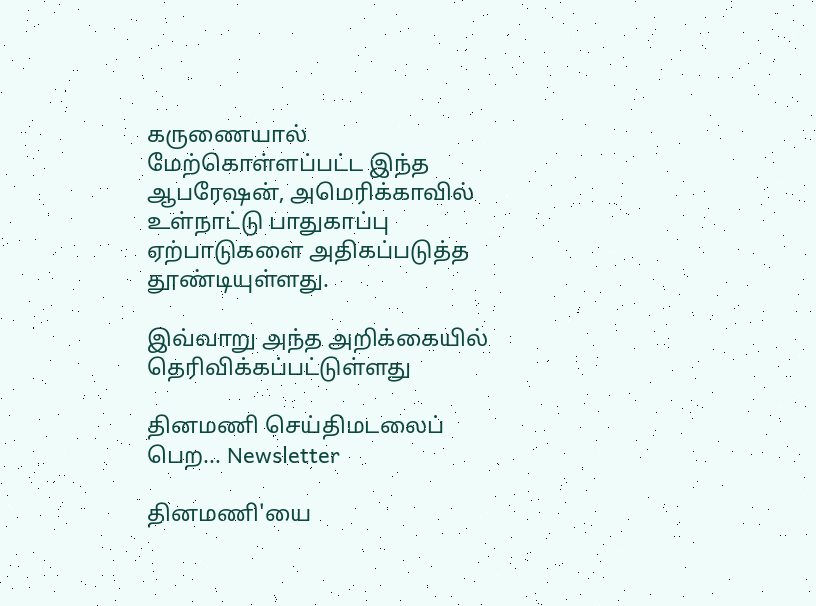கருணையால் மேற்கொள்ளப்பட்ட இந்த ஆபரேஷன், அமெரிக்காவில் உள்நாட்டு பாதுகாப்பு ஏற்பாடுகளை அதிகப்படுத்த தூண்டியுள்ளது.

இவ்வாறு அந்த அறிக்கையில் தெரிவிக்கப்பட்டுள்ளது

தினமணி செய்திமடலைப் பெற... Newsletter

தினமணி'யை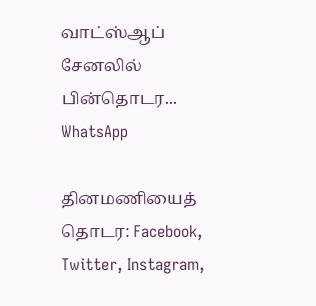வாட்ஸ்ஆப் சேனலில் பின்தொடர... WhatsApp

தினமணியைத் தொடர: Facebook, Twitter, Instagram,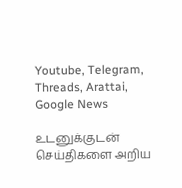Youtube, Telegram, Threads, Arattai, Google News

உடனுக்குடன் செய்திகளை அறிய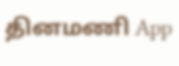தினமணி App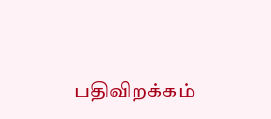பதிவிறக்கம்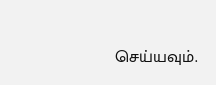செய்யவும்.